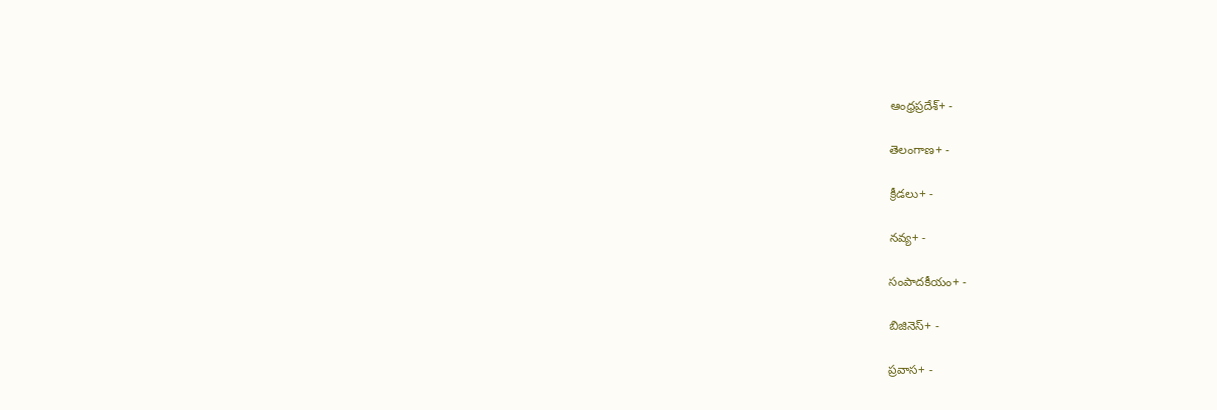ఆంధ్రప్రదేశ్+ -

తెలంగాణ+ -

క్రీడలు+ -

నవ్య+ -

సంపాదకీయం+ -

బిజినెస్+ -

ప్రవాస+ -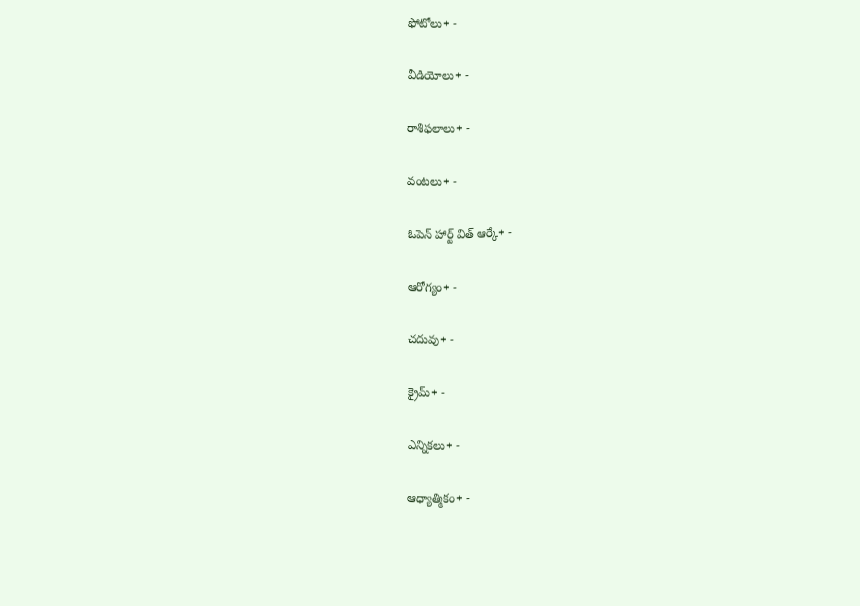ఫోటోలు+ -

వీడియోలు+ -

రాశిఫలాలు+ -

వంటలు+ -

ఓపెన్ హార్ట్ విత్ ఆర్కే+ -

ఆరోగ్యం+ -

చదువు+ -

క్రైమ్+ -

ఎన్నికలు+ -

ఆధ్యాత్మికం+ -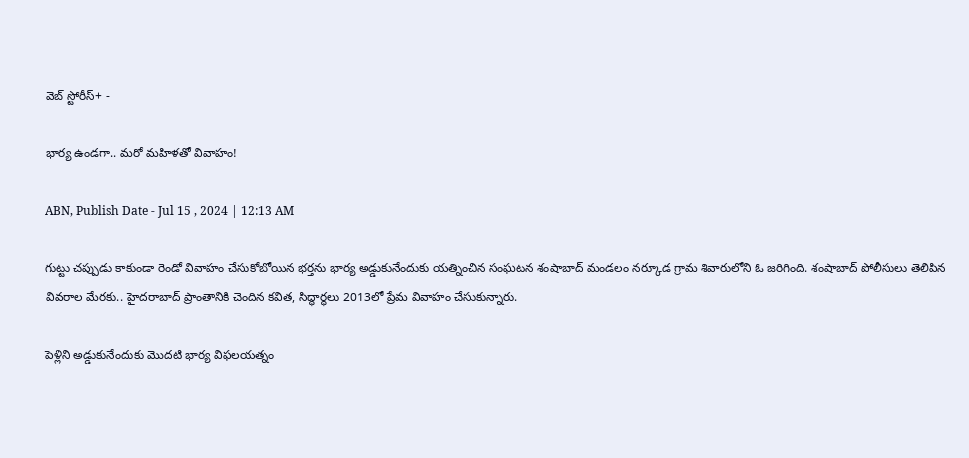వెబ్ స్టోరీస్+ -

భార్య ఉండగా.. మరో మహిళతో వివాహం!

ABN, Publish Date - Jul 15 , 2024 | 12:13 AM

గుట్టు చప్పుడు కాకుండా రెండో వివాహం చేసుకోబోయిన భర్తను భార్య అడ్డుకునేందుకు యత్నించిన సంఘటన శంషాబాద్‌ మండలం నర్కూడ గ్రామ శివారులోని ఓ జరిగింది. శంషాబాద్‌ పోలీసులు తెలిపిన వివరాల మేరకు.. హైదరాబాద్‌ ప్రాంతానికి చెందిన కవిత, సిద్థార్థలు 2013లో ప్రేమ వివాహం చేసుకున్నారు.

పెళ్లిని అడ్డుకునేందుకు మొదటి భార్య విఫలయత్నం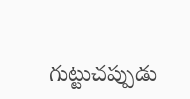గుట్టుచప్పుడు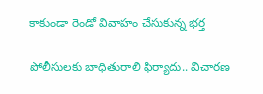కాకుండా రెండో వివాహం చేసుకున్న భర్త

పోలీసులకు బాధితురాలి ఫిర్యాదు.. విచారణ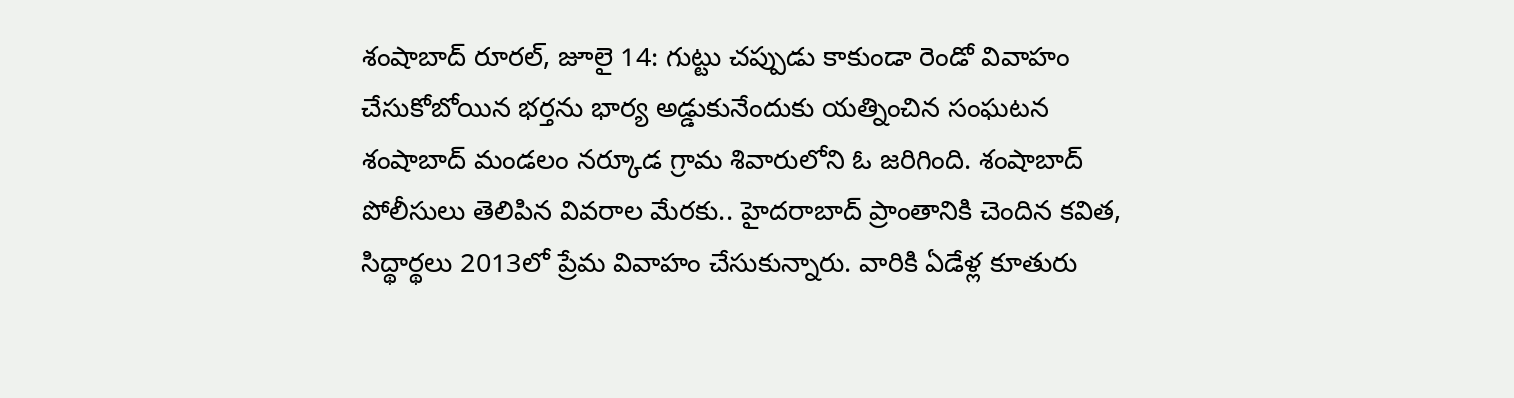శంషాబాద్‌ రూరల్‌, జూలై 14: గుట్టు చప్పుడు కాకుండా రెండో వివాహం చేసుకోబోయిన భర్తను భార్య అడ్డుకునేందుకు యత్నించిన సంఘటన శంషాబాద్‌ మండలం నర్కూడ గ్రామ శివారులోని ఓ జరిగింది. శంషాబాద్‌ పోలీసులు తెలిపిన వివరాల మేరకు.. హైదరాబాద్‌ ప్రాంతానికి చెందిన కవిత, సిద్థార్థలు 2013లో ప్రేమ వివాహం చేసుకున్నారు. వారికి ఏడేళ్ల కూతురు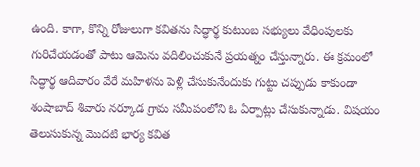ఉంది. కాగా, కొన్ని రోజులుగా కవితను సిద్ధార్థ కుటుంబ సభ్యులు వేధింపులకు గురిచేయడంతో పాటు ఆమెను వదిలించుకునే ప్రయత్నం చేస్తున్నారు. ఈ క్రమంలో సిద్ధార్థ ఆదివారం వేరే మహిళను పెళ్లి చేసుకునేందుకు గుట్టు చప్పుడు కాకుండా శంషాబాద్‌ శివారు నర్కూడ గ్రామ సమీపంలోని ఓ ఏర్పాట్లు చేసుకున్నాడు. విషయం తెలుసుకున్న మొదటి భార్య కవిత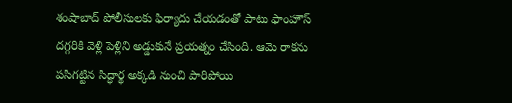శంషాబాద్‌ పోలీసులకు ఫిర్యాదు చేయడంతో పాటు ఫాంహౌస్‌ దగ్గరికి వెళ్లి పెళ్లిని అడ్డుకునే ప్రయత్నం చేసింది. ఆమె రాకను పసిగట్టిన సిద్ధార్థ అక్కడి నుంచి పారిపోయి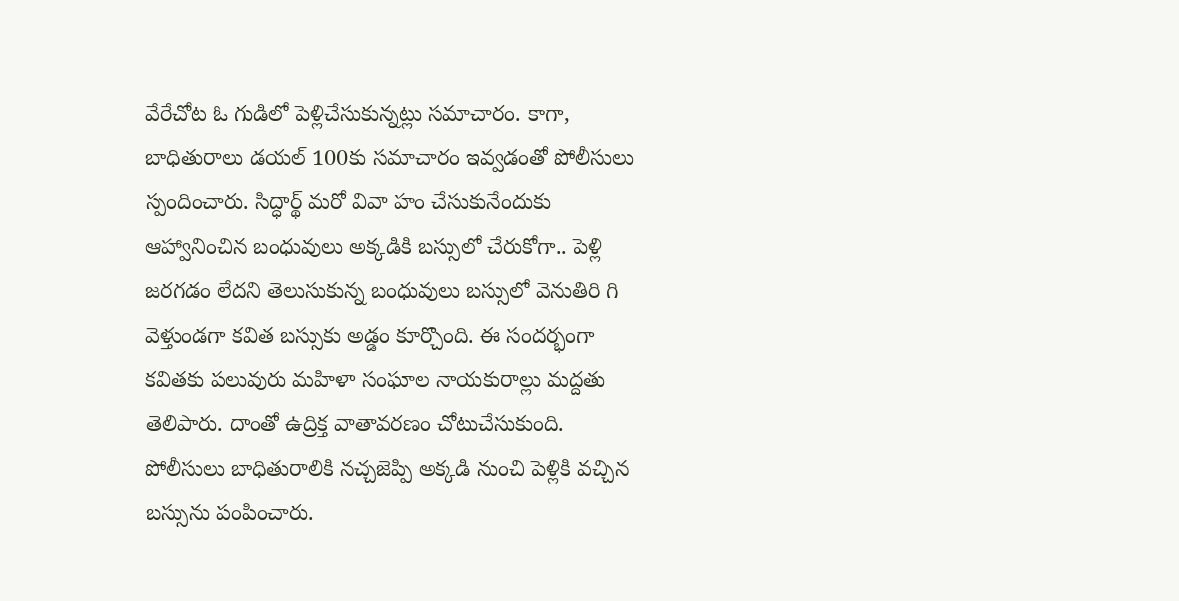వేరేచోట ఓ గుడిలో పెళ్లిచేసుకున్నట్లు సమాచారం. కాగా, బాధితురాలు డయల్‌ 100కు సమాచారం ఇవ్వడంతో పోలీసులు స్పందించారు. సిద్ధార్థ్‌ మరో వివా హం చేసుకునేందుకు ఆహ్వానించిన బంధువులు అక్కడికి బస్సులో చేరుకోగా.. పెళ్లి జరగడం లేదని తెలుసుకున్న బంధువులు బస్సులో వెనుతిరి గి వెళ్తుండగా కవిత బస్సుకు అడ్డం కూర్చొంది. ఈ సందర్భంగా కవితకు పలువురు మహిళా సంఘాల నాయకురాల్లు మద్దతు తెలిపారు. దాంతో ఉద్రిక్త వాతావరణం చోటుచేసుకుంది. పోలీసులు బాధితురాలికి నచ్చజెప్పి అక్కడి నుంచి పెళ్లికి వచ్చిన బస్సును పంపించారు.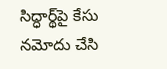సిద్ధార్థ్‌పై కేసు నమోదు చేసి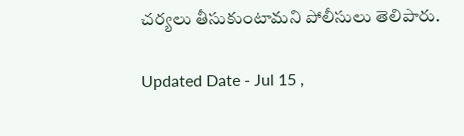చర్యలు తీసుకుంటామని పోలీసులు తెలిపారు.

Updated Date - Jul 15 ,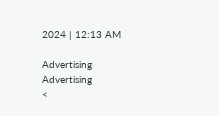2024 | 12:13 AM

Advertising
Advertising
<